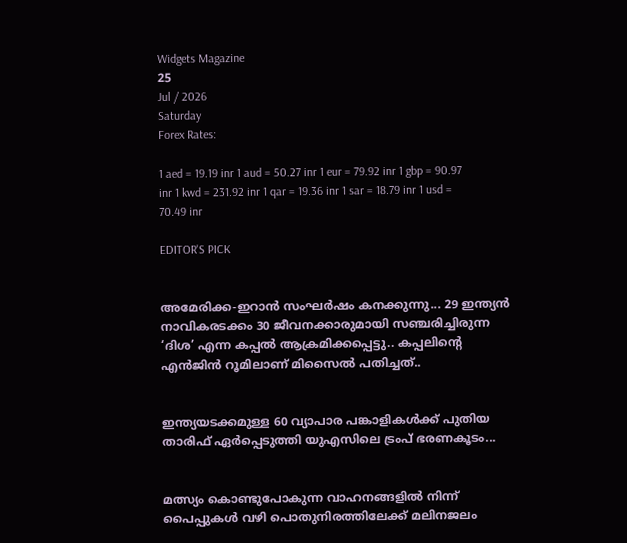Widgets Magazine
25
Jul / 2026
Saturday
Forex Rates:

1 aed = 19.19 inr 1 aud = 50.27 inr 1 eur = 79.92 inr 1 gbp = 90.97 inr 1 kwd = 231.92 inr 1 qar = 19.36 inr 1 sar = 18.79 inr 1 usd = 70.49 inr

EDITOR'S PICK


അമേരിക്ക-ഇറാന്‍ സംഘര്‍ഷം കനക്കുന്നു... 29 ഇന്ത്യന്‍ നാവികരടക്കം 30 ജീവനക്കാരുമായി സഞ്ചരിച്ചിരുന്ന ‘ദിശ’ എന്ന കപ്പൽ ആക്രമിക്കപ്പെട്ടു.. കപ്പലിന്റെ എന്‍ജിന്‍ റൂമിലാണ് മിസൈല്‍ പതിച്ചത്..


ഇന്ത്യയടക്കമുള്ള 60 വ്യാപാര പങ്കാളികൾക്ക് പുതിയ താരിഫ് ഏർപ്പെടുത്തി യുഎസിലെ ട്രംപ് ഭരണകൂടം...


മത്സ്യം കൊണ്ടുപോകുന്ന വാഹനങ്ങളിൽ നിന്ന് പൈപ്പുകൾ വഴി പൊതുനിരത്തിലേക്ക് മലിനജലം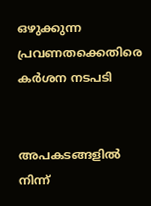ഒഴുക്കുന്ന പ്രവണതക്കെതിരെ കർശന നടപടി


അപകടങ്ങളിൽ നിന്ന്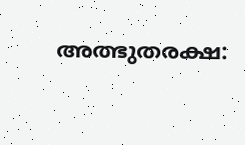അത്ഭുതരക്ഷ: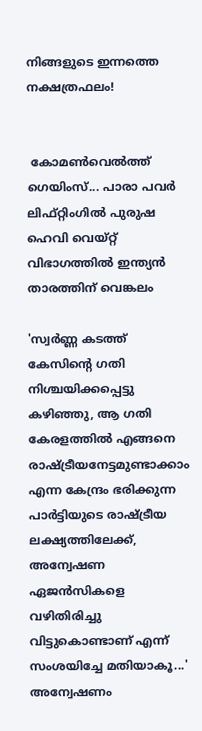നിങ്ങളുടെ ഇന്നത്തെ നക്ഷത്രഫലം!


 കോമൺവെൽത്ത് ഗെയിംസ്... പാരാ പവർ ലിഫ്റ്റിംഗിൽ പുരുഷ ഹെവി വെയ്റ്റ് വിഭാഗത്തിൽ ഇന്ത്യൻ താരത്തിന് വെങ്കലം

'സ്വർണ്ണ കടത്ത് കേസിന്റെ ഗതി നിശ്ചയിക്കപ്പെട്ടു കഴിഞ്ഞു, ആ ഗതി കേരളത്തിൽ എങ്ങനെ രാഷ്ട്രീയനേട്ടമുണ്ടാക്കാം എന്ന കേന്ദ്രം ഭരിക്കുന്ന പാർട്ടിയുടെ രാഷ്ട്രീയ ലക്ഷ്യത്തിലേക്ക്, അന്വേഷണ ഏജൻസികളെ വഴിതിരിച്ചു വിട്ടുകൊണ്ടാണ് എന്ന് സംശയിച്ചേ മതിയാകൂ...' അന്വേഷണം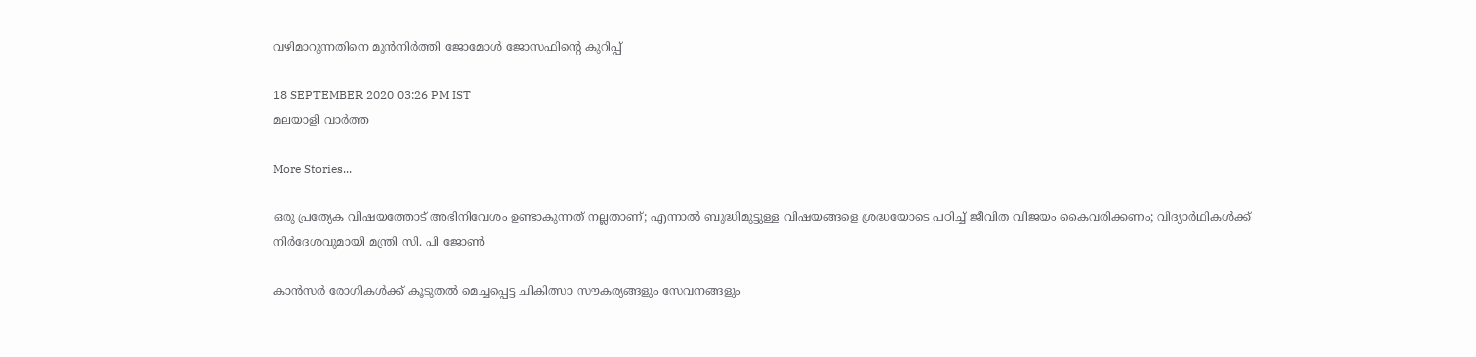വഴിമാറുന്നതിനെ മുൻനിർത്തി ജോമോൾ ജോസഫിന്റെ കുറിപ്പ്

18 SEPTEMBER 2020 03:26 PM IST
മലയാളി വാര്‍ത്ത

More Stories...

ഒരു പ്രത്യേക വിഷയത്തോട് അഭിനിവേശം ഉണ്ടാകുന്നത് നല്ലതാണ്; എന്നാൽ ബുദ്ധിമുട്ടുള്ള വിഷയങ്ങളെ ശ്രദ്ധയോടെ പഠിച്ച് ജീവിത വിജയം കൈവരിക്കണം; വിദ്യാർഥികൾക്ക് നിർദേശവുമായി മന്ത്രി സി. പി ജോൺ

കാൻസർ രോഗികൾക്ക് കൂടുതൽ മെച്ചപ്പെട്ട ചികിത്സാ സൗകര്യങ്ങളും സേവനങ്ങളും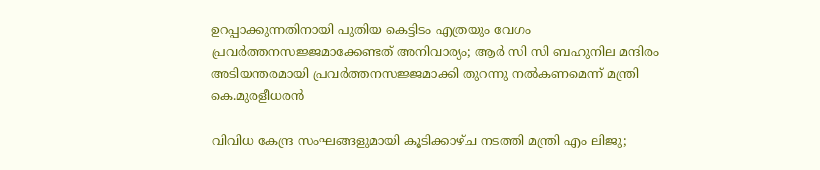ഉറപ്പാക്കുന്നതിനായി പുതിയ കെട്ടിടം എത്രയും വേഗം പ്രവർത്തനസജ്ജമാക്കേണ്ടത് അനിവാര്യം; ആർ സി സി ബഹുനില മന്ദിരം അടിയന്തരമായി പ്രവർത്തനസജ്ജമാക്കി തുറന്നു നൽകണമെന്ന് മന്ത്രി കെ.മുരളീധരൻ

വിവിധ കേന്ദ്ര സംഘങ്ങളുമായി കൂടിക്കാഴ്ച നടത്തി മന്ത്രി എം ലിജു;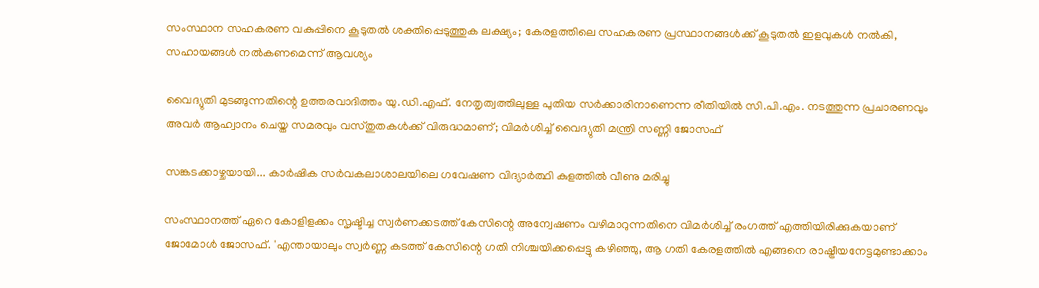സംസ്ഥാന സഹകരണ വകുപ്പിനെ കൂടുതൽ ശക്തിപ്പെടുത്തുക ലക്ഷ്യം; കേരളത്തിലെ സഹകരണ പ്രസ്ഥാനങ്ങൾക്ക് കൂടുതൽ ഇളവുകൾ നൽകി, സഹായങ്ങൾ നൽകണമെന്ന് ആവശ്യം

വൈദ്യുതി മുടങ്ങുന്നതിന്റെ ഉത്തരവാദിത്തം യു.ഡി.എഫ്. നേതൃത്വത്തിലുള്ള പുതിയ സർക്കാരിനാണെന്ന രീതിയിൽ സി.പി.എം. നടത്തുന്ന പ്രചാരണവും അവർ ആഹ്വാനം ചെയ്ത സമരവും വസ്തുതകൾക്ക് വിരുദ്ധമാണ്; വിമർശിച്ച് വൈദ്യുതി മന്ത്രി സണ്ണി ജോസഫ്

സങ്കടക്കാഴ്ചയായി... കാർഷിക സർവകലാശാലയിലെ ഗവേഷണ വിദ്യാർത്ഥി കുളത്തിൽ വീണു മരിച്ചു

സംസ്ഥാനത്ത് ഏറെ കോളിളക്കം സൃഷ്ടിച്ച സ്വർണക്കടത്ത് കേസിന്റെ അന്വേഷണം വഴിമാറുന്നതിനെ വിമർശിച്ച് രംഗത്ത് എത്തിയിരിക്കുകയാണ് ജോമോൾ ജോസഫ്. 'എന്തായാലും സ്വർണ്ണ കടത്ത് കേസിന്റെ ഗതി നിശ്ചയിക്കപ്പെട്ടു കഴിഞ്ഞു, ആ ഗതി കേരളത്തിൽ എങ്ങനെ രാഷ്ട്രീയനേട്ടമുണ്ടാക്കാം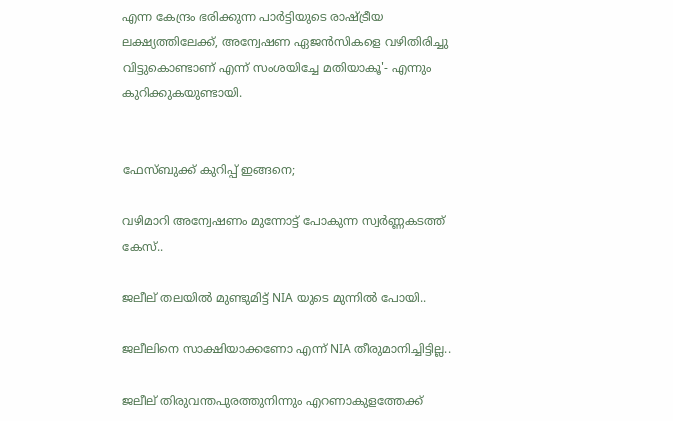എന്ന കേന്ദ്രം ഭരിക്കുന്ന പാർട്ടിയുടെ രാഷ്ട്രീയ ലക്ഷ്യത്തിലേക്ക്, അന്വേഷണ ഏജൻസികളെ വഴിതിരിച്ചു വിട്ടുകൊണ്ടാണ് എന്ന് സംശയിച്ചേ മതിയാകൂ'- എന്നും കുറിക്കുകയുണ്ടായി.


ഫേസ്ബുക്ക് കുറിപ്പ് ഇങ്ങനെ;

വഴിമാറി അന്വേഷണം മുന്നോട്ട് പോകുന്ന സ്വർണ്ണകടത്ത് കേസ്..

ജലീല് തലയിൽ മുണ്ടുമിട്ട് NIA യുടെ മുന്നിൽ പോയി..

ജലീലിനെ സാക്ഷിയാക്കണോ എന്ന് NIA തീരുമാനിച്ചിട്ടില്ല..

ജലീല് തിരുവന്തപുരത്തുനിന്നും എറണാകുളത്തേക്ക്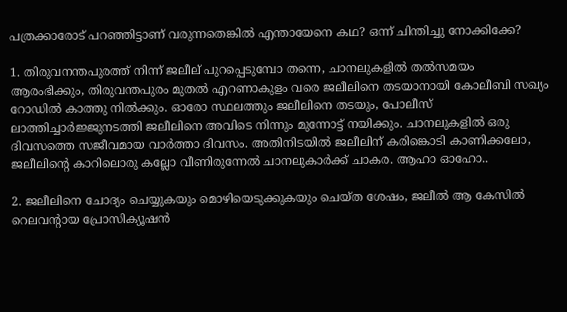പത്രക്കാരോട് പറഞ്ഞിട്ടാണ് വരുന്നതെങ്കിൽ എന്തായേനെ കഥ? ഒന്ന് ചിന്തിച്ചു നോക്കിക്കേ?

1. തിരുവനന്തപുരത്ത് നിന്ന് ജലീല് പുറപ്പെടുമ്പോ തന്നെ, ചാനലുകളിൽ തൽസമയം ആരംഭിക്കും, തിരുവന്തപുരം മുതൽ എറണാകുളം വരെ ജലീലിനെ തടയാനായി കോലീബി സഖ്യം റോഡിൽ കാത്തു നിൽക്കും. ഓരോ സ്ഥലത്തും ജലീലിനെ തടയും, പോലീസ് ലാത്തിച്ചാർജ്ജുനടത്തി ജലീലിനെ അവിടെ നിന്നും മുന്നോട്ട് നയിക്കും. ചാനലുകളിൽ ഒരു ദിവസത്തെ സജീവമായ വാർത്താ ദിവസം. അതിനിടയിൽ ജലീലിന് കരിങ്കൊടി കാണിക്കലോ, ജലീലിന്റെ കാറിലൊരു കല്ലോ വീണിരുന്നേൽ ചാനലുകാർക്ക് ചാകര. ആഹാ ഓഹോ..

2. ജലീലിനെ ചോദ്യം ചെയ്യുകയും മൊഴിയെടുക്കുകയും ചെയ്ത ശേഷം, ജലീൽ ആ കേസിൽ റെലവന്റായ പ്രോസിക്യൂഷൻ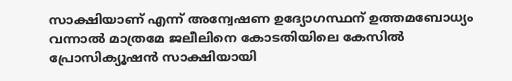സാക്ഷിയാണ് എന്ന് അന്വേഷണ ഉദ്യോഗസ്ഥന് ഉത്തമബോധ്യം വന്നാൽ മാത്രമേ ജലീലിനെ കോടതിയിലെ കേസിൽ പ്രോസിക്യൂഷൻ സാക്ഷിയായി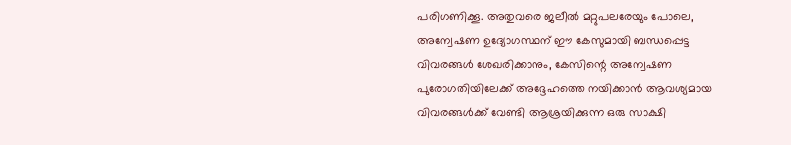പരിഗണിക്കൂ. അതുവരെ ജലീൽ മറ്റുപലരേയും പോലെ, അന്വേഷണ ഉദ്യോഗസ്ഥന് ഈ കേസുമായി ബന്ധപ്പെട്ട വിവരങ്ങൾ ശേഖരിക്കാനും, കേസിന്റെ അന്വേഷണ പുരോഗതിയിലേക്ക് അദ്ദേഹത്തെ നയിക്കാൻ ആവശ്യമായ വിവരങ്ങൾക്ക് വേണ്ടി ആശ്രയിക്കുന്ന ഒരു സാക്ഷി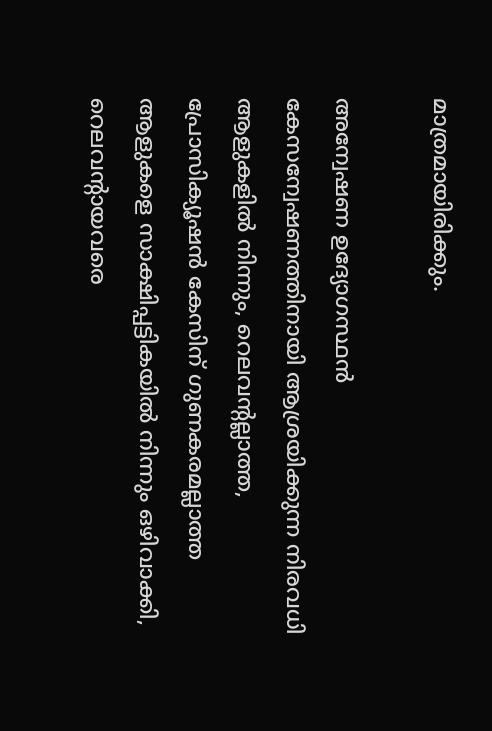മാത്രമായിരിക്കും.

അന്വേഷണ ഉദ്യോഗസ്ഥൻ കേസന്വേഷണത്തിനായി ആശ്രയിക്കുന്ന നിരവധി ആളുകളിൽ നിന്നും, റെലവന്റല്ലാത്ത, പ്രോസിക്യൂഷൻ കേസിന് ഗുണകരമല്ലാത്ത ആളുകളെ സാക്ഷിപ്പട്ടികയിൽ നിന്നും ഒഴിവാക്കി, റെലവന്റായവരെ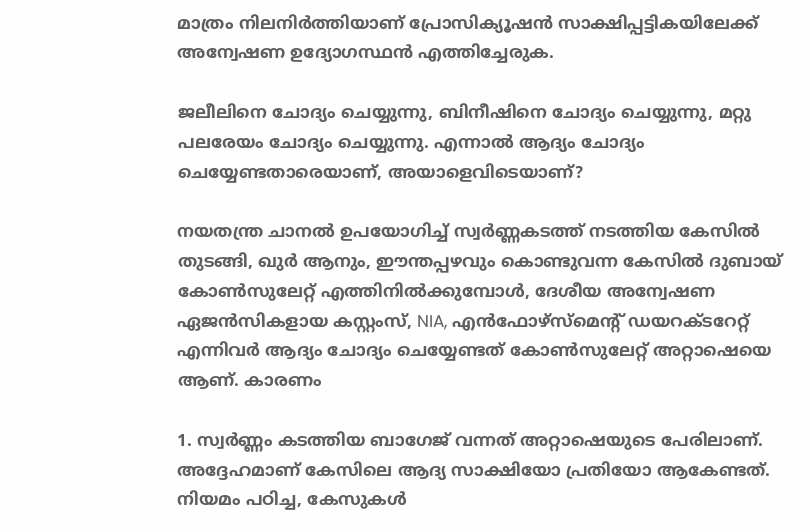മാത്രം നിലനിർത്തിയാണ് പ്രോസിക്യൂഷൻ സാക്ഷിപ്പട്ടികയിലേക്ക് അന്വേഷണ ഉദ്യോഗസ്ഥൻ എത്തിച്ചേരുക.

ജലീലിനെ ചോദ്യം ചെയ്യുന്നു, ബിനീഷിനെ ചോദ്യം ചെയ്യുന്നു, മറ്റു പലരേയം ചോദ്യം ചെയ്യുന്നു. എന്നാൽ ആദ്യം ചോദ്യം ചെയ്യേണ്ടതാരെയാണ്, അയാളെവിടെയാണ്?

നയതന്ത്ര ചാനൽ ഉപയോഗിച്ച് സ്വർണ്ണകടത്ത് നടത്തിയ കേസിൽ തുടങ്ങി, ഖുർ ആനും, ഈന്തപ്പഴവും കൊണ്ടുവന്ന കേസിൽ ദുബായ് കോൺസുലേറ്റ് എത്തിനിൽക്കുമ്പോൾ, ദേശീയ അന്വേഷണ ഏജൻസികളായ കസ്റ്റംസ്, NIA, എൻഫോഴ്സ്മെന്റ് ഡയറക്ടറേറ്റ് എന്നിവർ ആദ്യം ചോദ്യം ചെയ്യേണ്ടത് കോൺസുലേറ്റ് അറ്റാഷെയെ ആണ്. കാരണം

1. സ്വർണ്ണം കടത്തിയ ബാഗേജ് വന്നത് അറ്റാഷെയുടെ പേരിലാണ്. അദ്ദേഹമാണ് കേസിലെ ആദ്യ സാക്ഷിയോ പ്രതിയോ ആകേണ്ടത്. നിയമം പഠിച്ച, കേസുകൾ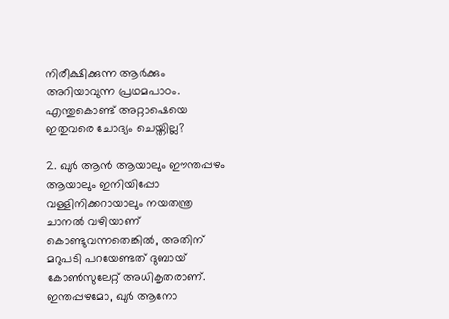നിരീക്ഷിക്കുന്ന ആർക്കും അറിയാവുന്ന പ്രഥമപാഠം. എന്തുകൊണ്ട് അറ്റാഷെയെ ഇതുവരെ ചോദ്യം ചെയ്തില്ല?

2. ഖുർ ആൻ ആയാലും ഈന്തപ്പഴം ആയാലും ഇനിയിപ്പോ വള്ളിനിക്കറായാലും നയതന്ത്ര ചാനൽ വഴിയാണ് കൊണ്ടുവന്നതെങ്കിൽ, അതിന് മറുപടി പറയേണ്ടത് ദുബായ് കോൺസുലേറ്റ് അധികൃതരാണ്. ഇന്തപ്പഴമോ, ഖുർ ആനോ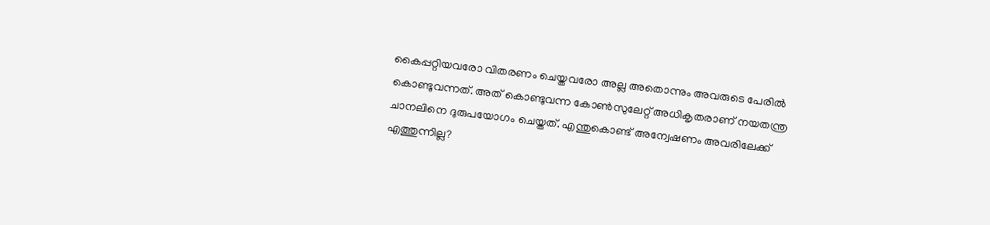കൈപ്പറ്റിയവരോ വിതരണം ചെയ്തവരോ അല്ല അതൊന്നും അവരുടെ പേരിൽ കൊണ്ടുവന്നത്. അത് കൊണ്ടുവന്ന കോൺസുലേറ്റ് അധികൃതരാണ് നയതന്ത്ര ചാനലിനെ ദുരുപയോഗം ചെയ്തത്. എന്തുകൊണ്ട് അന്വേഷണം അവരിലേക്ക് എത്തുന്നില്ല?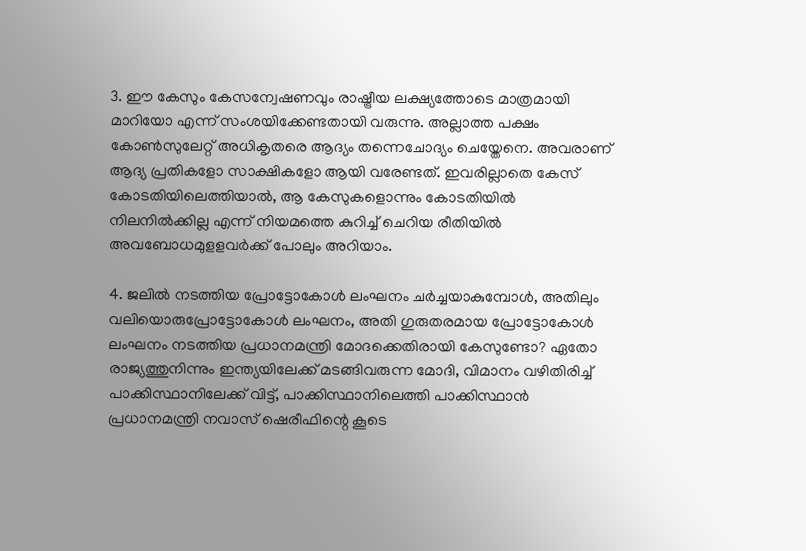3. ഈ കേസും കേസന്വേഷണവും രാഷ്ട്രീയ ലക്ഷ്യത്തോടെ മാത്രമായി മാറിയോ എന്ന് സംശയിക്കേണ്ടതായി വരുന്നു. അല്ലാത്ത പക്ഷം കോൺസുലേറ്റ് അധികൃതരെ ആദ്യം തന്നെചോദ്യം ചെയ്തേനെ. അവരാണ് ആദ്യ പ്രതികളോ സാക്ഷികളോ ആയി വരേണ്ടത്. ഇവരില്ലാതെ കേസ് കോടതിയിലെത്തിയാൽ, ആ കേസുകളൊന്നും കോടതിയിൽ നിലനിൽക്കില്ല എന്ന് നിയമത്തെ കുറിച്ച് ചെറിയ രീതിയിൽ അവബോധമുളളവർക്ക് പോലും അറിയാം.

4. ജലിൽ നടത്തിയ പ്രോട്ടോകോൾ ലംഘനം ചർച്ചയാകുമ്പോൾ, അതിലും വലിയൊരുപ്രോട്ടോകോൾ ലംഘനം, അതി ഗുരുതരമായ പ്രോട്ടോകോൾ ലംഘനം നടത്തിയ പ്രധാനമന്ത്രി മോദക്കെതിരായി കേസുണ്ടോ? ഏതോ രാജ്യത്തുനിന്നും ഇന്ത്യയിലേക്ക് മടങ്ങിവരുന്ന മോദി, വിമാനം വഴിതിരിച്ച് പാക്കിസ്ഥാനിലേക്ക് വിട്ട്, പാക്കിസ്ഥാനിലെത്തി പാക്കിസ്ഥാൻ പ്രധാനമന്ത്രി നവാസ് ഷെരീഫിന്റെ കൂടെ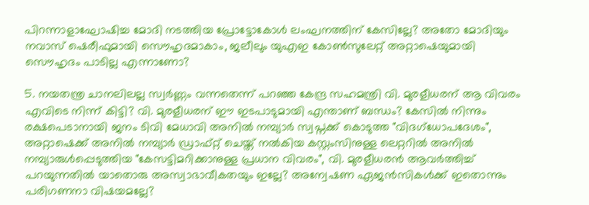പിറന്നാളാഘോഷിച്ച മോദി നടത്തിയ പ്രോട്ടോകോൾ ലംഘനത്തിന് കേസില്ലേ? അതോ മോദിയും നവാസ് ഷെരീഫുമായി സൌഹൃദമാകാം, ജലീലും യുഎഇ കോൺസുലേറ്റ് അറ്റാഷെയുമായി സൌഹൃദം പാടില്ല എന്നാണോ?

5. നയതന്ത്ര ചാനലിലല്ല സ്വർണ്ണം വന്നതെന്ന് പറഞ്ഞ കേന്ദ്ര സഹമന്ത്രി വി. മുരളീധരന് ആ വിവരം എവിടെ നിന്ന് കിട്ടി? വി. മുരളീധരന് ഈ ഇടപാടുമായി എന്താണ് ബന്ധം? കേസിൽ നിന്നും രക്ഷപെടാനായി ജനം ടിവി മേധാവി അനിൽ നമ്പ്യാർ സ്വപ്നക്ക് കൊടുത്ത "വിദഗ്ധോപദേശം", അറ്റാഷെക്ക് അനിൽ നമ്പ്യാർ ഡ്രാഫ്റ്റ് ചെയ്ത് നൽകിയ കസ്റ്റംസിനുള്ള ലെറ്ററിൽ അനിൽ നമ്പ്യാരുൾപ്പെടുത്തിയ "കേസട്ടിമറിക്കാനുള്ള പ്രധാന വിവരം", വി. മുരളീധരൻ ആവർത്തിച്ച് പറയുന്നതിൽ യാതൊരു അസ്വാഭാവീകതയും ഇല്ലേ? അന്വേഷണ ഏജൻസികൾക്ക് ഇതൊന്നും പരിഗണനാ വിഷയമല്ലേ?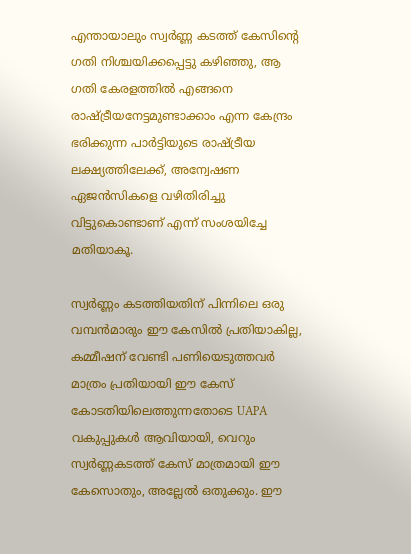എന്തായാലും സ്വർണ്ണ കടത്ത് കേസിന്റെ ഗതി നിശ്ചയിക്കപ്പെട്ടു കഴിഞ്ഞു, ആ ഗതി കേരളത്തിൽ എങ്ങനെ രാഷ്ട്രീയനേട്ടമുണ്ടാക്കാം എന്ന കേന്ദ്രം ഭരിക്കുന്ന പാർട്ടിയുടെ രാഷ്ട്രീയ ലക്ഷ്യത്തിലേക്ക്, അന്വേഷണ ഏജൻസികളെ വഴിതിരിച്ചു വിട്ടുകൊണ്ടാണ് എന്ന് സംശയിച്ചേ മതിയാകൂ.

സ്വർണ്ണം കടത്തിയതിന് പിന്നിലെ ഒരു വമ്പൻമാരും ഈ കേസിൽ പ്രതിയാകില്ല, കമ്മീഷന് വേണ്ടി പണിയെടുത്തവർ മാത്രം പ്രതിയായി ഈ കേസ് കോടതിയിലെത്തുന്നതോടെ UAPA വകുപ്പുകൾ ആവിയായി, വെറും സ്വർണ്ണകടത്ത് കേസ് മാത്രമായി ഈ കേസൊതും, അല്ലേൽ ഒതുക്കും. ഈ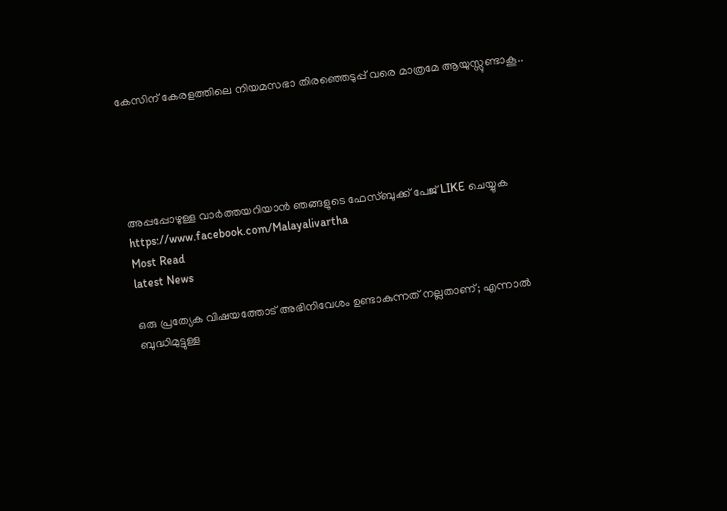കേസിന് കേരളത്തിലെ നിയമസഭാ തിരഞ്ഞെടുപ്പ് വരെ മാത്രമേ ആയുസ്സുണ്ടാകൂ..





അപ്പപ്പോഴുള്ള വാര്‍ത്തയറിയാന്‍ ഞങ്ങളുടെ ഫേസ്‌ബുക്ക്‌ പേജ് LIKE ചെയ്യുക
https://www.facebook.com/Malayalivartha
Most Read
latest News

ഒരു പ്രത്യേക വിഷയത്തോട് അഭിനിവേശം ഉണ്ടാകുന്നത് നല്ലതാണ്; എന്നാൽ ബുദ്ധിമുട്ടുള്ള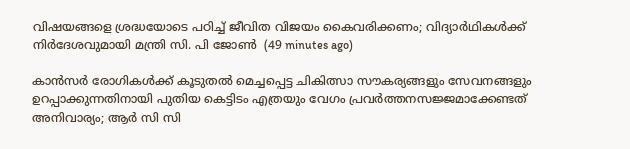വിഷയങ്ങളെ ശ്രദ്ധയോടെ പഠിച്ച് ജീവിത വിജയം കൈവരിക്കണം; വിദ്യാർഥികൾക്ക് നിർദേശവുമായി മന്ത്രി സി. പി ജോൺ  (49 minutes ago)

കാൻസർ രോഗികൾക്ക് കൂടുതൽ മെച്ചപ്പെട്ട ചികിത്സാ സൗകര്യങ്ങളും സേവനങ്ങളും ഉറപ്പാക്കുന്നതിനായി പുതിയ കെട്ടിടം എത്രയും വേഗം പ്രവർത്തനസജ്ജമാക്കേണ്ടത് അനിവാര്യം; ആർ സി സി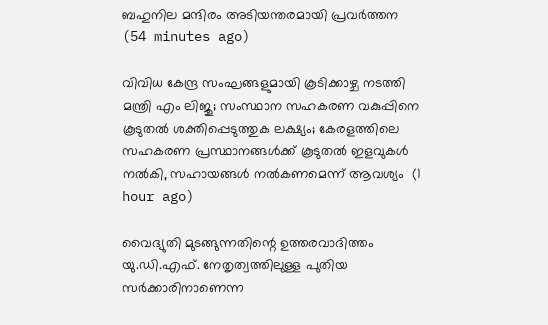ബഹുനില മന്ദിരം അടിയന്തരമായി പ്രവർത്തന  (54 minutes ago)

വിവിധ കേന്ദ്ര സംഘങ്ങളുമായി കൂടിക്കാഴ്ച നടത്തി മന്ത്രി എം ലിജു; സംസ്ഥാന സഹകരണ വകുപ്പിനെ കൂടുതൽ ശക്തിപ്പെടുത്തുക ലക്ഷ്യം; കേരളത്തിലെ സഹകരണ പ്രസ്ഥാനങ്ങൾക്ക് കൂടുതൽ ഇളവുകൾ നൽകി, സഹായങ്ങൾ നൽകണമെന്ന് ആവശ്യം  (1 hour ago)

വൈദ്യുതി മുടങ്ങുന്നതിന്റെ ഉത്തരവാദിത്തം യു.ഡി.എഫ്. നേതൃത്വത്തിലുള്ള പുതിയ സർക്കാരിനാണെന്ന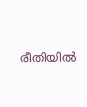രീതിയിൽ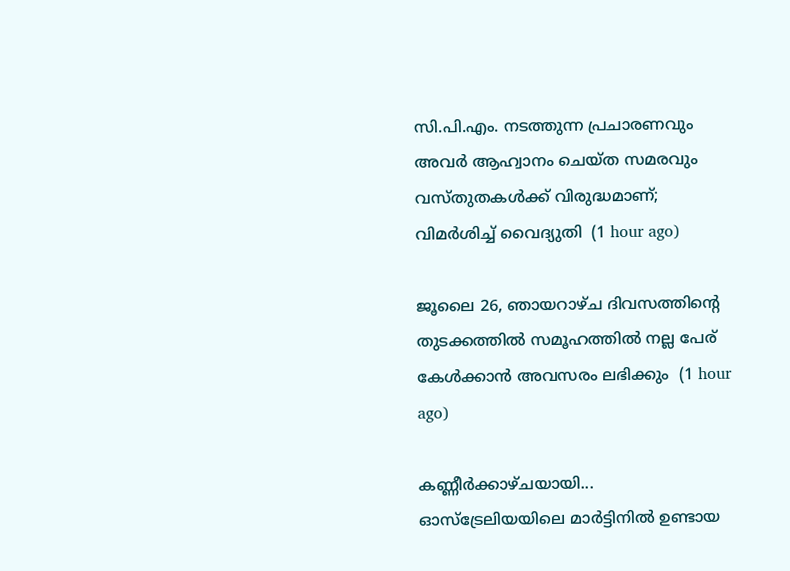സി.പി.എം. നടത്തുന്ന പ്രചാരണവും അവർ ആഹ്വാനം ചെയ്ത സമരവും വസ്തുതകൾക്ക് വിരുദ്ധമാണ്; വിമർശിച്ച് വൈദ്യുതി  (1 hour ago)

ജൂലൈ 26, ഞായറാഴ്ച ദിവസത്തിന്റെ തുടക്കത്തിൽ സമൂഹത്തിൽ നല്ല പേര് കേൾക്കാൻ അവസരം ലഭിക്കും  (1 hour ago)

കണ്ണീർക്കാഴ്ചയായി... ഓസ്‌ട്രേലിയയിലെ മാർട്ടിനിൽ ഉണ്ടായ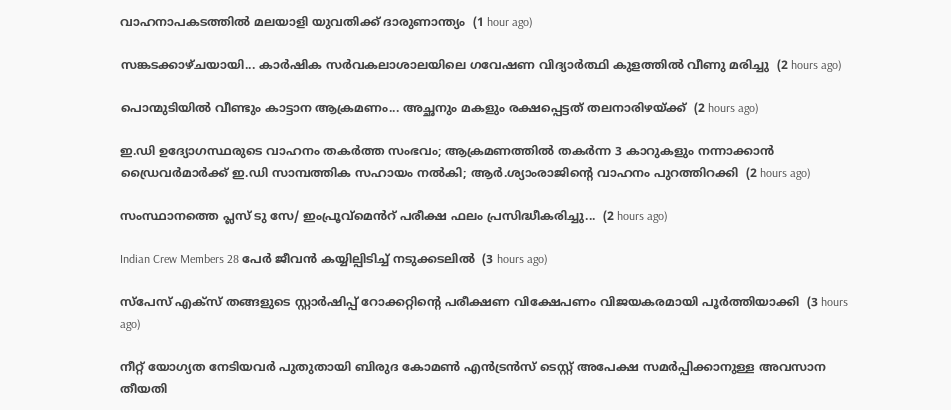വാഹനാപകടത്തിൽ മലയാളി യുവതിക്ക് ദാരുണാന്ത്യം  (1 hour ago)

സങ്കടക്കാഴ്ചയായി... കാർഷിക സർവകലാശാലയിലെ ഗവേഷണ വിദ്യാർത്ഥി കുളത്തിൽ വീണു മരിച്ചു  (2 hours ago)

പൊന്മുടിയിൽ വീണ്ടും കാട്ടാന ആക്രമണം... അച്ഛനും മകളും രക്ഷപ്പെട്ടത് തലനാരിഴയ്ക്ക്  (2 hours ago)

ഇ.ഡി ഉദ്യോഗസ്ഥരുടെ വാഹനം തകർത്ത സംഭവം; ആക്രമണത്തിൽ തകർന്ന 3 കാറുകളും നന്നാക്കാൻ ഡ്രൈവർമാർക്ക് ഇ.ഡി സാമ്പത്തിക സഹായം നൽകി; ആർ.ശ്യാംരാജിന്റെ വാഹനം പുറത്തിറക്കി  (2 hours ago)

സംസ്ഥാനത്തെ പ്ലസ് ടു സേ/ ഇംപ്രൂവ്മെൻറ് പരീക്ഷ ഫലം പ്രസിദ്ധീകരിച്ചു...  (2 hours ago)

Indian Crew Members 28 പേർ ജീവൻ കയ്യില്പിടിച്ച് നടുക്കടലിൽ  (3 hours ago)

സ്പേസ് എക്സ് തങ്ങളുടെ സ്റ്റാർഷിപ്പ് റോക്കറ്റിന്റെ പരീക്ഷണ വിക്ഷേപണം വിജയകരമായി പൂർത്തിയാക്കി  (3 hours ago)

നീറ്റ് യോഗ്യത നേടിയവർ പുതുതായി ബിരുദ കോമൺ എൻട്രൻസ് ടെസ്റ്റ് അപേക്ഷ സമർപ്പിക്കാനുള്ള അവസാന തീയതി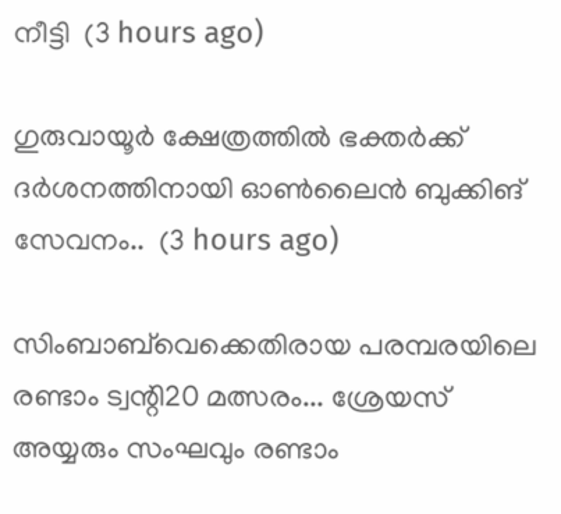നീട്ടി  (3 hours ago)

ഗുരുവായൂര്‍ ക്ഷേത്രത്തില്‍ ഭക്തര്‍ക്ക് ദര്‍ശനത്തിനായി ഓണ്‍ലൈന്‍ ബുക്കിങ് സേവനം..  (3 hours ago)

സിംബാബ്‍വെക്കെതിരായ പരമ്പരയിലെ രണ്ടാം ട്വന്റി20 മത്സരം... ശ്രേയസ് അയ്യരും സംഘവും രണ്ടാം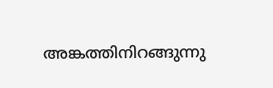അങ്കത്തിനിറങ്ങുന്നു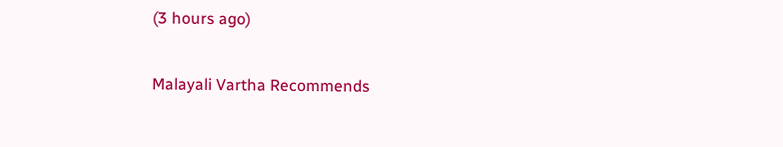(3 hours ago)

Malayali Vartha Recommends